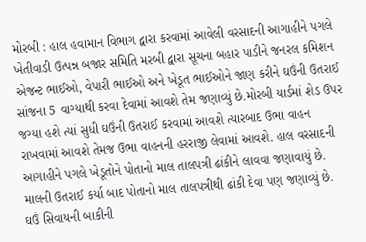મોરબી : હાલ હવામાન વિભાગ દ્વારા કરવામાં આવેલી વરસાદની આગાહીને પગલે ખેતીવાડી ઉત્પન્ન બજાર સમિતિ મરબી દ્વારા સૂચના બહાર પાડીને જનરલ કમિશન એજન્ટ ભાઈઓ, વેપારી ભાઈઓ અને ખેડૂત ભાઈઓને જાણ કરીને ઘઉંની ઉતરાઈ સાંજના 5 વાગ્યાથી કરવા દેવામાં આવશે તેમ જણાવ્યું છે.મોરબી યાર્ડમાં શેડ ઉપર જગ્યા હશે ત્યાં સુધી ઘઉંની ઉતરાઈ કરવામાં આવશે ત્યારબાદ ઉભા વાહન રાખવામાં આવશે તેમજ ઉભા વાહનની હરરાજી લેવામાં આવશે. હાલ વરસાદની આગાહીને પગલે ખેડૂતોને પોતાનો માલ તાલપત્રી ઢાંકીને લાવવા જણાવાયું છે. માલની ઉતરાઈ કર્યા બાદ પોતાનો માલ તાલપત્રીથી ઢાંકી દેવા પણ જણાવ્યું છે. ઘઉં સિવાયની બાકીની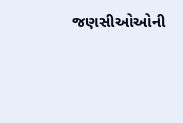જણસીઓઓની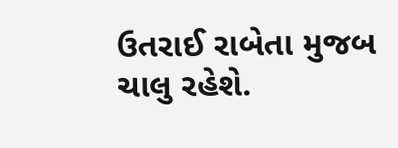ઉતરાઈ રાબેતા મુજબ ચાલુ રહેશે.